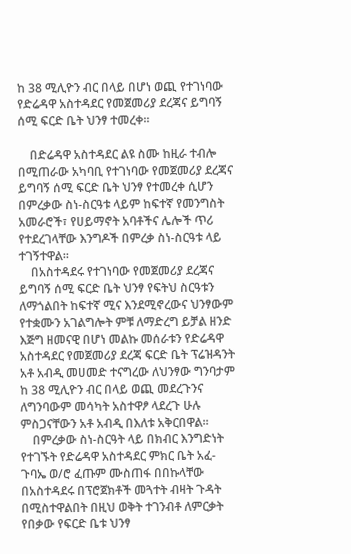ከ 38 ሚሊዮን ብር በላይ በሆነ ወጪ የተገነባው የድሬዳዋ አስተዳደር የመጀመሪያ ደረጃና ይግባኝ ሰሚ ፍርድ ቤት ህንፃ ተመረቀ፡፡

    በድሬዳዋ አስተዳደር ልዩ ስሙ ከዚራ ተብሎ በሚጠራው አካባቢ የተገነባው የመጀመሪያ ደረጃና ይግባኝ ሰሚ ፍርድ ቤት ህንፃ የተመረቀ ሲሆን በምረቃው ስነ-ስርዓቱ ላይም ከፍተኛ የመንግስት አመራሮች፣ የሀይማኖት አባቶችና ሌሎች ጥሪ የተደረገላቸው እንግዶች በምረቃ ስነ-ስርዓቱ ላይ ተገኝተዋል፡፡
    በአስተዳደሩ የተገነባው የመጀመሪያ ደረጃና ይግባኝ ሰሚ ፍርድ ቤት ህንፃ የፍትህ ስርዓቱን ለማጎልበት ከፍተኛ ሚና እንደሚኖረውና ህንፃውም የተቋሙን አገልግሎት ምቹ ለማድረግ ይቻል ዘንድ እጅግ ዘመናዊ በሆነ መልኩ መሰራቱን የድሬዳዋ አስተዳደር የመጀመሪያ ደረጃ ፍርድ ቤት ፕሬዝዳንት አቶ አብዲ መሀመድ ተናግረው ለህንፃው ግንባታም ከ 38 ሚሊዮን ብር በላይ ወጪ መደረጉንና ለግንባውም መሳካት አስተዋፆ ላደረጉ ሁሉ ምስጋናቸውን አቶ አብዲ በእለቱ አቅርበዋል፡፡
    በምረቃው ስነ-ስርዓት ላይ በክብር እንግድነት የተገኙት የድሬዳዋ አስተዳደር ምክር ቤት አፈ-ጉባኤ ወ/ሮ ፈጡም ሙስጠፋ በበኩላቸው በአስተዳደሩ በፕሮጀክቶች መጓተት ብዛት ጉዳት በሚስተዋልበት በዚህ ወቅት ተገንብቶ ለምርቃት የበቃው የፍርድ ቤቱ ህንፃ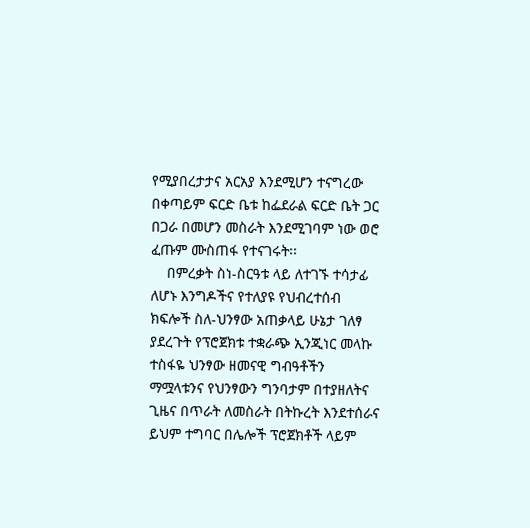የሚያበረታታና አርአያ እንደሚሆን ተናግረው በቀጣይም ፍርድ ቤቱ ከፌደራል ፍርድ ቤት ጋር በጋራ በመሆን መስራት እንደሚገባም ነው ወሮ ፈጡም ሙስጠፋ የተናገሩት፡፡
    በምረቃት ስነ-ስርዓቱ ላይ ለተገኙ ተሳታፊ ለሆኑ እንግዶችና የተለያዩ የህብረተሰብ ክፍሎች ስለ-ህንፃው አጠቃላይ ሁኔታ ገለፃ ያደረጉት የፕሮጀክቱ ተቋራጭ ኢንጂነር መላኩ ተስፋዬ ህንፃው ዘመናዊ ግብዓቶችን ማሟላቱንና የህንፃውን ግንባታም በተያዘለትና ጊዜና በጥራት ለመስራት በትኩረት እንደተሰራና ይህም ተግባር በሌሎች ፕሮጀክቶች ላይም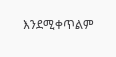እንደሚቀጥልም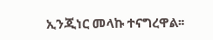ኢንጂነር መላኩ ተናግረዋል፡፡